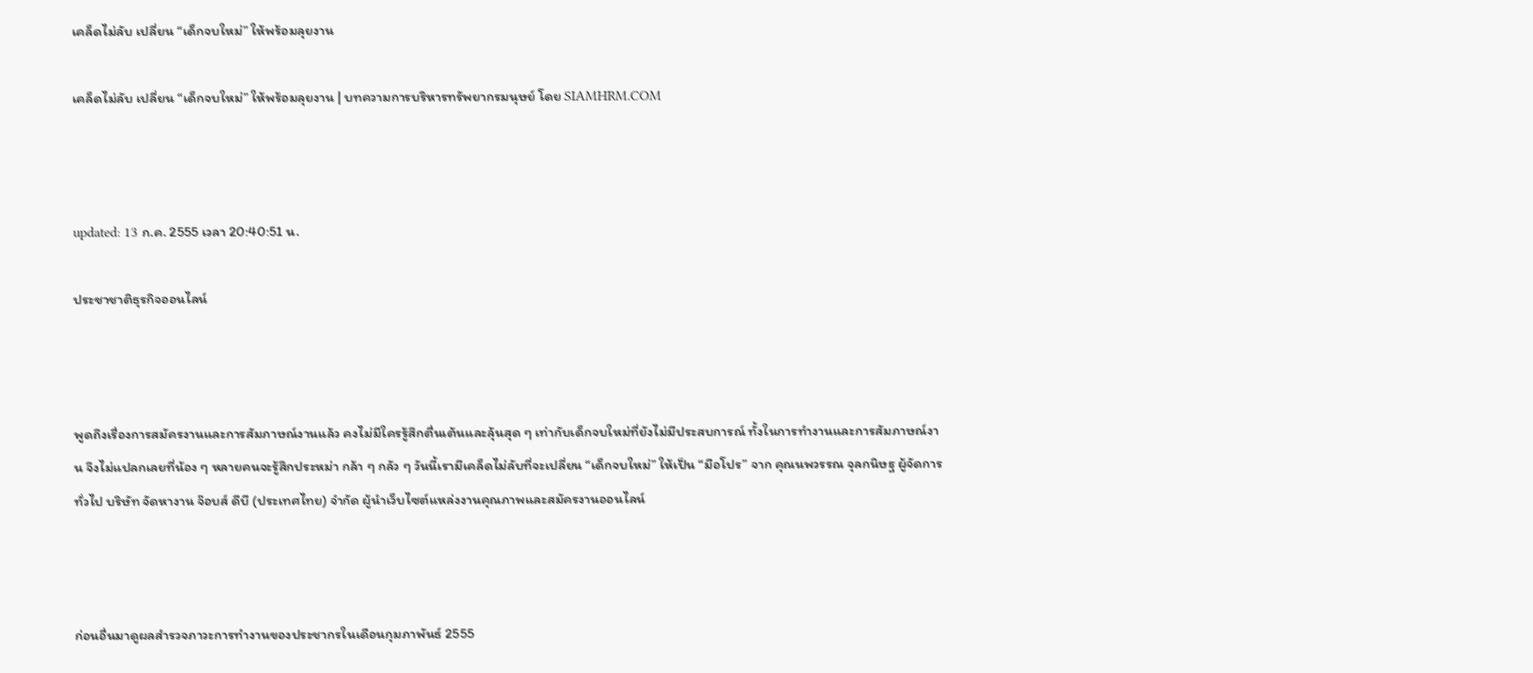เคล็ดไม่ลับ เปลี่ยน “เด็กจบใหม่” ให้พร้อมลุยงาน

เคล็ดไม่ลับ เปลี่ยน “เด็กจบใหม่” ให้พร้อมลุยงาน | บทความการบริหารทรัพยากรมนุษย์ โดย SIAMHRM.COM



updated: 13 ก.ค. 2555 เวลา 20:40:51 น.

ประชาชาติธุรกิจออนไลน์



พูดถึงเรื่องการสมัครงานและการสัมภาษณ์งานแล้ว คงไม่มีใครรู้สึกตื่นเต้นและลุ้นสุด ๆ เท่ากับเด็กจบใหม่ที่ยังไม่มีประสบการณ์ ทั้งในการทำงานและการสัมภาษณ์งาน จึงไม่แปลกเลยที่น้อง ๆ หลายคนจะรู้สึกประหม่า กล้า ๆ กลัว ๆ วันนี้เรามีเคล็ดไม่ลับที่จะเปลี่ยน “เด็กจบใหม่” ให้เป็น “มือโปร” จาก คุณนพวรรณ จุลกนิษฐ ผู้จัดการทั่วไป บริษัท จัดหางาน จ๊อบส์ ดีบี (ประเทศไทย) จำกัด ผู้นำเว็บไซต์แหล่งงานคุณภาพและสมัครงานออนไลน์



ก่อนอื่นมาดูผลสำรวจภาวะการทำงานของประชากรในเดือนกุมภาพันธ์ 2555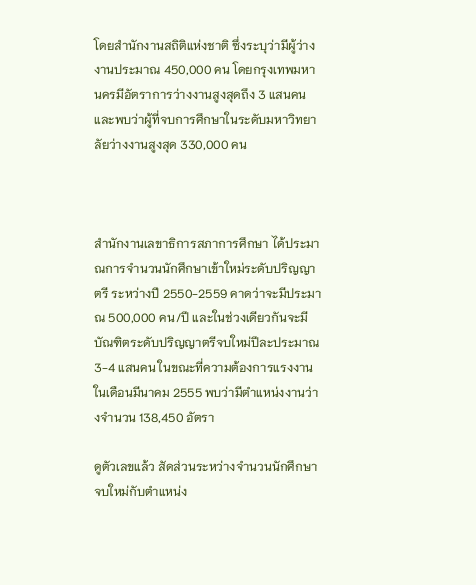โดยสำนักงานสถิติแห่งชาติ ซึ่งระบุว่ามีผู้ว่างงานประมาณ 450,000 คน โดยกรุงเทพมหานครมีอัตราการว่างงานสูงสุดถึง 3 แสนคน และพบว่าผู้ที่จบการศึกษาในระดับมหาวิทยาลัยว่างงานสูงสุด 330,000 คน



สำนักงานเลขาธิการสภาการศึกษา ได้ประมาณการจำนวนนักศึกษาเข้าใหม่ระดับปริญญาตรี ระหว่างปี 2550-2559 คาดว่าจะมีประมาณ 500,000 คน/ปี และในช่วงเดียวกันจะมีบัณฑิตระดับปริญญาตรีจบใหม่ปีละประมาณ 3-4 แสนคน ในขณะที่ความต้องการแรงงานในเดือนมีนาคม 2555 พบว่ามีตำแหน่งงานว่างจำนวน 138,450 อัตรา

ดูตัวเลขแล้ว สัดส่วนระหว่างจำนวนนักศึกษาจบใหม่กับตำแหน่ง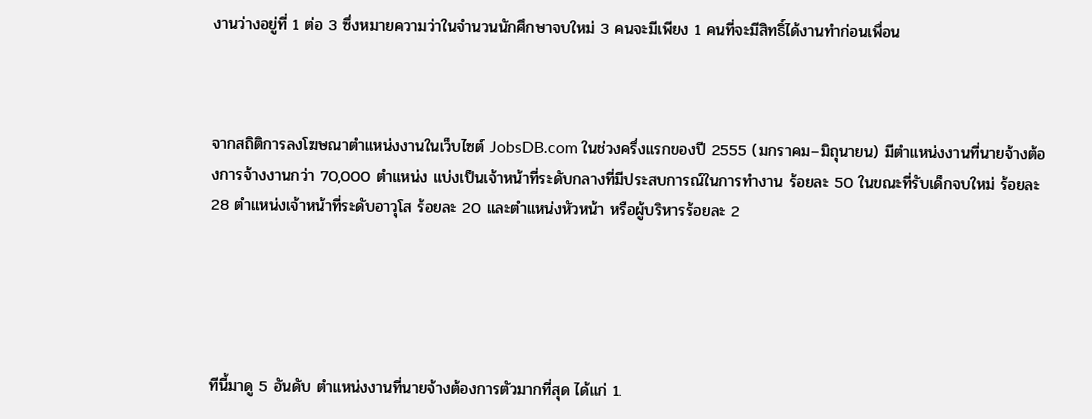งานว่างอยู่ที่ 1 ต่อ 3 ซึ่งหมายความว่าในจำนวนนักศึกษาจบใหม่ 3 คนจะมีเพียง 1 คนที่จะมีสิทธิ์ได้งานทำก่อนเพื่อน



จากสถิติการลงโฆษณาตำแหน่งงานในเว็บไซต์ JobsDB.com ในช่วงครึ่งแรกของปี 2555 (มกราคม–มิถุนายน) มีตำแหน่งงานที่นายจ้างต้องการจ้างงานกว่า 70,000 ตำแหน่ง แบ่งเป็นเจ้าหน้าที่ระดับกลางที่มีประสบการณ์ในการทำงาน ร้อยละ 50 ในขณะที่รับเด็กจบใหม่ ร้อยละ 28 ตำแหน่งเจ้าหน้าที่ระดับอาวุโส ร้อยละ 20 และตำแหน่งหัวหน้า หรือผู้บริหารร้อยละ 2





ทีนี้มาดู 5 อันดับ ตำแหน่งงานที่นายจ้างต้องการตัวมากที่สุด ได้แก่ 1.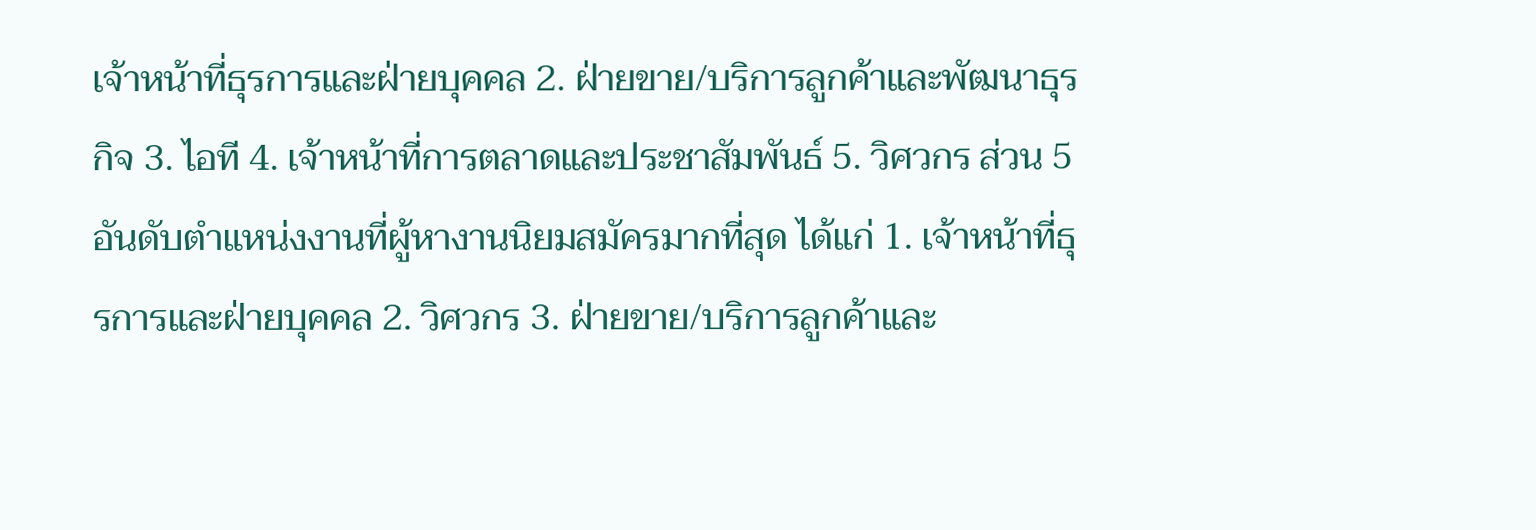เจ้าหน้าที่ธุรการและฝ่ายบุคคล 2. ฝ่ายขาย/บริการลูกค้าและพัฒนาธุรกิจ 3. ไอที 4. เจ้าหน้าที่การตลาดและประชาสัมพันธ์ 5. วิศวกร ส่วน 5 อันดับตำแหน่งงานที่ผู้หางานนิยมสมัครมากที่สุด ได้แก่ 1. เจ้าหน้าที่ธุรการและฝ่ายบุคคล 2. วิศวกร 3. ฝ่ายขาย/บริการลูกค้าและ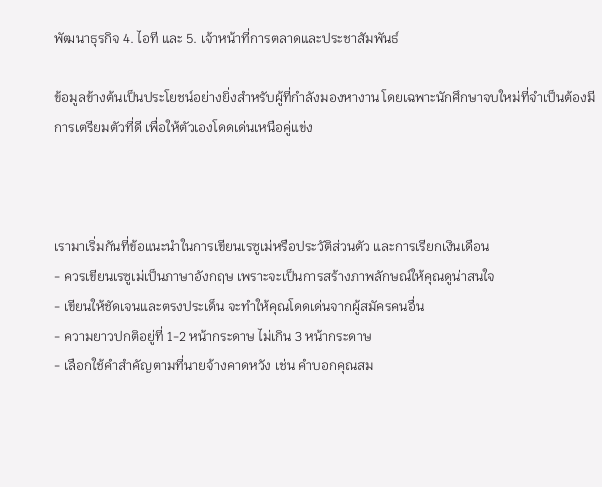พัฒนาธุรกิจ 4. ไอที และ 5. เจ้าหน้าที่การตลาดและประชาสัมพันธ์

ข้อมูลข้างต้นเป็นประโยชน์อย่างยิ่งสำหรับผู้ที่กำลังมองหางาน โดยเฉพาะนักศึกษาจบใหม่ที่จำเป็นต้องมีการเตรียมตัวที่ดี เพื่อให้ตัวเองโดดเด่นเหนือคู่แข่ง



เรามาเริ่มกันที่ข้อแนะนำในการเขียนเรซูเม่หรือประวัติส่วนตัว และการเรียกเงินเดือน
- ควรเขียนเรซูเม่เป็นภาษาอังกฤษ เพราะจะเป็นการสร้างภาพลักษณ์ให้คุณดูน่าสนใจ
- เขียนให้ชัดเจนและตรงประเด็น จะทำให้คุณโดดเด่นจากผู้สมัครคนอื่น
- ความยาวปกติอยู่ที่ 1-2 หน้ากระดาษ ไม่เกิน 3 หน้ากระดาษ
- เลือกใช้คำสำคัญตามที่นายจ้างคาดหวัง เช่น คำบอกคุณสม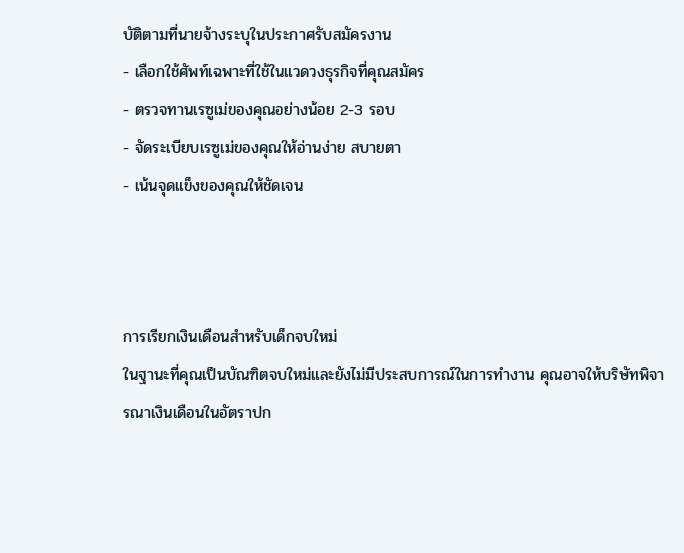บัติตามที่นายจ้างระบุในประกาศรับสมัครงาน
- เลือกใช้ศัพท์เฉพาะที่ใช้ในแวดวงธุรกิจที่คุณสมัคร
- ตรวจทานเรซูเม่ของคุณอย่างน้อย 2-3 รอบ
- จัดระเบียบเรซูเม่ของคุณให้อ่านง่าย สบายตา
- เน้นจุดแข็งของคุณให้ชัดเจน



การเรียกเงินเดือนสำหรับเด็กจบใหม่
ในฐานะที่คุณเป็นบัณฑิตจบใหม่และยังไม่มีประสบการณ์ในการทำงาน คุณอาจให้บริษัทพิจารณาเงินเดือนในอัตราปก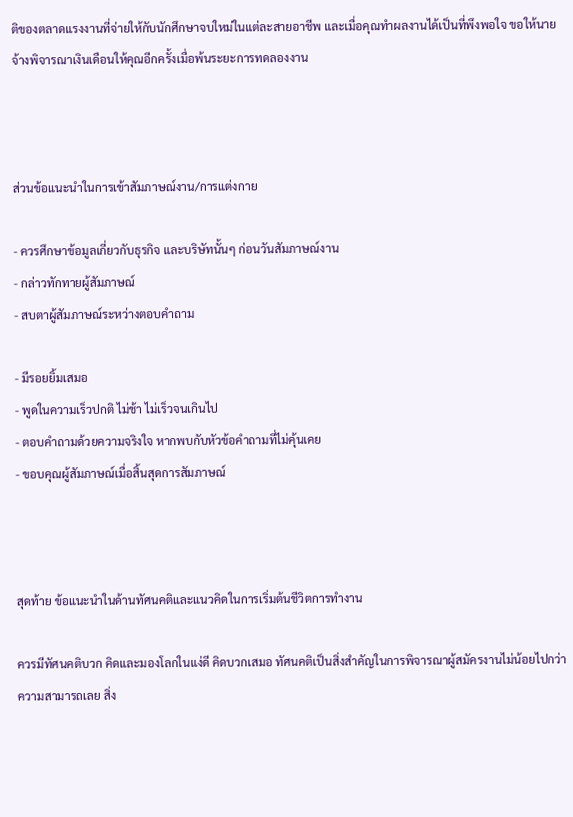ติของตลาดแรงงานที่จ่ายให้กับนักศึกษาจบใหม่ในแต่ละสายอาชีพ และเมื่อคุณทำผลงานได้เป็นที่พึงพอใจ ขอให้นายจ้างพิจารณาเงินเดือนให้คุณอีกครั้งเมื่อพ้นระยะการทดลองงาน



ส่วนข้อแนะนำในการเข้าสัมภาษณ์งาน/การแต่งกาย

- ควรศึกษาข้อมูลเกี่ยวกับธุรกิจ และบริษัทนั้นๆ ก่อนวันสัมภาษณ์งาน
- กล่าวทักทายผู้สัมภาษณ์
- สบตาผู้สัมภาษณ์ระหว่างตอบคำถาม

- มีรอยยิ้มเสมอ
- พูดในความเร็วปกติ ไม่ช้า ไม่เร็วจนเกินไป
- ตอบคำถามด้วยความจริงใจ หากพบกับหัวข้อคำถามที่ไม่คุ้นเคย
- ขอบคุณผู้สัมภาษณ์เมื่อสิ้นสุดการสัมภาษณ์



สุดท้าย ข้อแนะนำในด้านทัศนคติและแนวคิดในการเริ่มต้นชีวิตการทำงาน

ควรมีทัศนคติบวก คิดและมองโลกในแง่ดี คิดบวกเสมอ ทัศนคติเป็นสิ่งสำคัญในการพิจารณาผู้สมัครงานไม่น้อยไปกว่าความสามารถเลย สิ่ง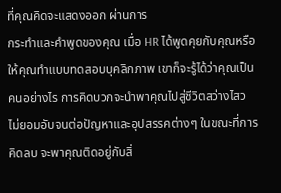ที่คุณคิดจะแสดงออก ผ่านการ
กระทำและคำพูดของคุณ เมื่อ HR ได้พูดคุยกับคุณหรือให้คุณทำแบบทดสอบบุคลิกภาพ เขาก็จะรู้ได้ว่าคุณเป็นคนอย่างไร การคิดบวกจะนำพาคุณไปสู่ชีวิตสว่างไสว ไม่ยอมอับจนต่อปัญหาและอุปสรรคต่างๆ ในขณะที่การคิดลบ จะพาคุณติดอยู่กับสิ่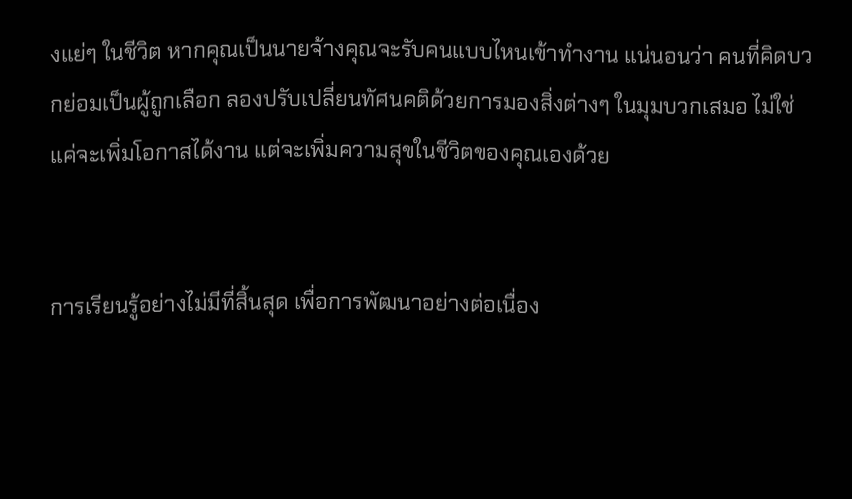งแย่ๆ ในชีวิต หากคุณเป็นนายจ้างคุณจะรับคนแบบไหนเข้าทำงาน แน่นอนว่า คนที่คิดบวกย่อมเป็นผู้ถูกเลือก ลองปรับเปลี่ยนทัศนคติด้วยการมองสิ่งต่างๆ ในมุมบวกเสมอ ไม่ใช่แค่จะเพิ่มโอกาสได้งาน แต่จะเพิ่มความสุขในชีวิตของคุณเองด้วย


การเรียนรู้อย่างไม่มีที่สิ้นสุด เพื่อการพัฒนาอย่างต่อเนื่อง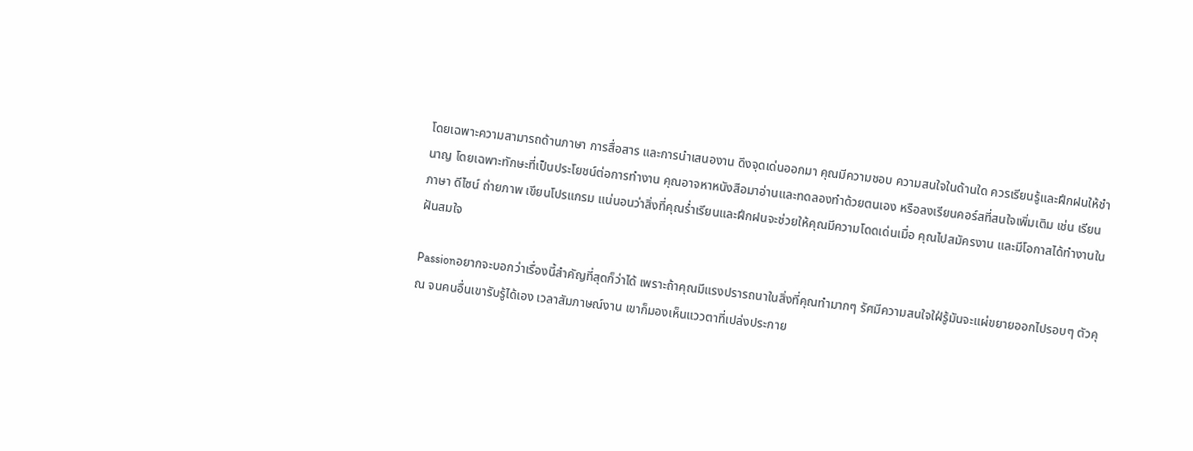โดยเฉพาะความสามารถด้านภาษา การสื่อสาร และการนำเสนองาน ดึงจุดเด่นออกมา คุณมีความชอบ ความสนใจในด้านใด ควรเรียนรู้และฝึกฝนให้ชำนาญ โดยเฉพาะทักษะที่เป็นประโยชน์ต่อการทำงาน คุณอาจหาหนังสือมาอ่านและทดลองทำด้วยตนเอง หรือลงเรียนคอร์สที่สนใจเพิ่มเติม เช่น เรียนภาษา ดีไซน์ ถ่ายภาพ เขียนโปรแกรม แน่นอนว่าสิ่งที่คุณร่ำเรียนและฝึกฝนจะช่วยให้คุณมีความโดดเด่นเมื่อ คุณไปสมัครงาน และมีโอกาสได้ทำงานในฝันสมใจ

Passionอยากจะบอกว่าเรื่องนี้สำคัญที่สุดก็ว่าได้ เพราะถ้าคุณมีแรงปรารถนาในสิ่งที่คุณทำมากๆ รัศมีความสนใจใฝ่รู้มันจะแผ่ขยายออกไปรอบๆ ตัวคุณ จนคนอื่นเขารับรู้ได้เอง เวลาสัมภาษณ์งาน เขาก็มองเห็นแววตาที่เปล่งประกาย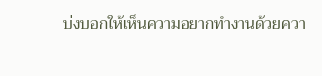บ่งบอกให้เห็นความอยากทำงานด้วยควา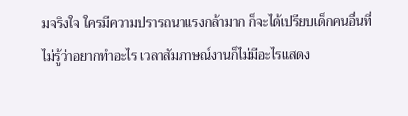มจริงใจ ใครมีความปรารถนาแรงกล้ามาก ก็จะได้เปรียบเด็กคนอื่นที่ไม่รู้ว่าอยากทำอะไร เวลาสัมภาษณ์งานก็ไม่มีอะไรแสดง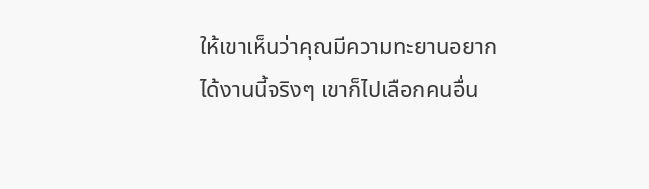ให้เขาเห็นว่าคุณมีความทะยานอยากได้งานนี้จริงๆ เขาก็ไปเลือกคนอื่น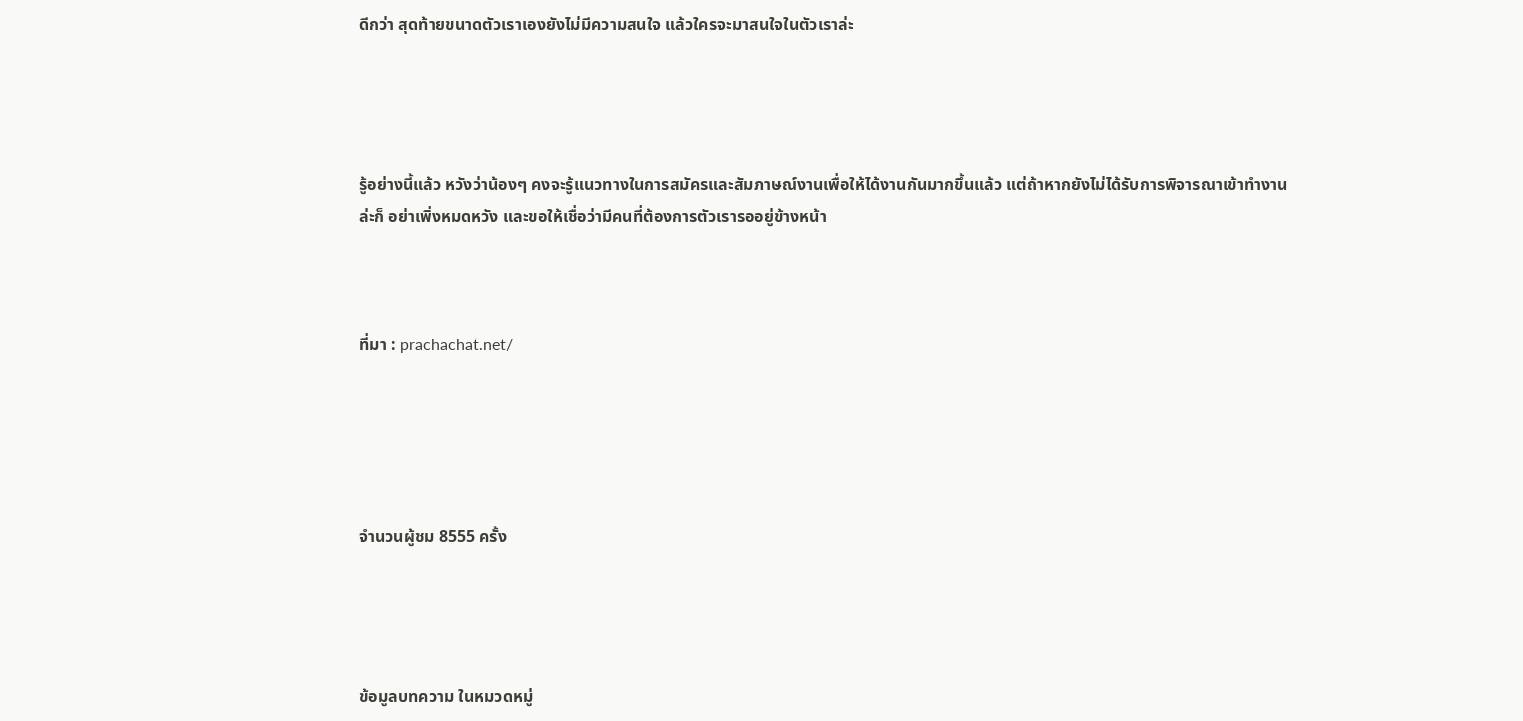ดีกว่า สุดท้ายขนาดตัวเราเองยังไม่มีความสนใจ แล้วใครจะมาสนใจในตัวเราล่ะ




รู้อย่างนี้แล้ว หวังว่าน้องๆ คงจะรู้แนวทางในการสมัครและสัมภาษณ์งานเพื่อให้ได้งานกันมากขึ้นแล้ว แต่ถ้าหากยังไม่ได้รับการพิจารณาเข้าทำงานล่ะก็ อย่าเพิ่งหมดหวัง และขอให้เชื่อว่ามีคนที่ต้องการตัวเรารออยู่ข้างหน้า



ที่มา : prachachat.net/





จำนวนผู้ชม 8555 ครั้ง




ข้อมูลบทความ ในหมวดหมู่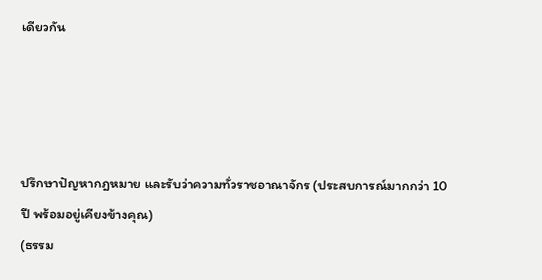เดียวกัน




ปรึกษาปัญหากฎหมาย และรับว่าความทั่วราชอาณาจักร (ประสบการณ์มากกว่า 10 ปี พร้อมอยู่เคียงข้างคุณ)
(ธรรม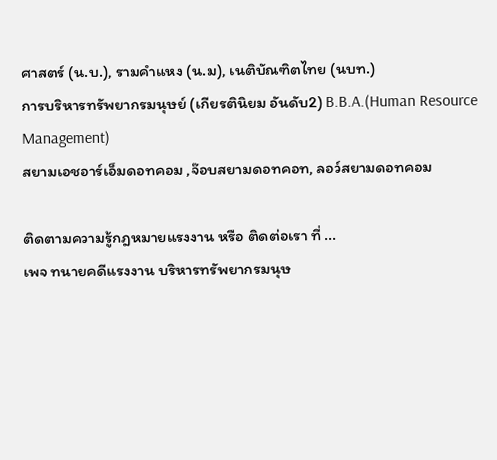ศาสตร์ (น.บ.), รามคำแหง (น.ม), เนติบัณฑิตไทย (นบท.)
การบริหารทรัพยากรมนุษย์ (เกียรตินิยม อันดับ2) B.B.A.(Human Resource Management)
สยามเอชอาร์เอ็มดอทคอม ,จ๊อบสยามดอทคอท, ลอว์สยามดอทคอม

ติดตามความรู้กฎหมายแรงงาน หรือ ติดต่อเรา ที่ ...
เพจ ทนายคดีแรงงาน บริหารทรัพยากรมนุษ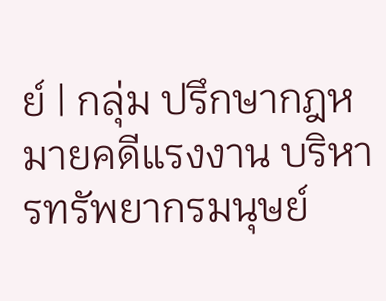ย์ | กลุ่ม ปรึกษากฎหมายคดีแรงงาน บริหารทรัพยากรมนุษย์